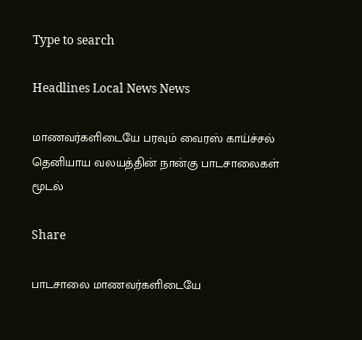Type to search

Headlines Local News News

மாணவர்களிடையே பரவும் வைரஸ் காய்ச்சல் தெனியாய வலயத்தின் நான்கு பாடசாலைகள் மூடல்

Share

பாடசாலை மாணவர்களிடையே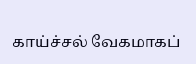காய்ச்சல் வேகமாகப்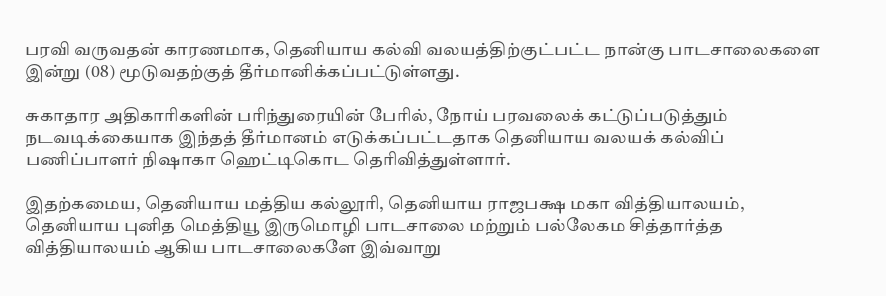பரவி வருவதன் காரணமாக, தெனியாய கல்வி வலயத்திற்குட்பட்ட நான்கு பாடசாலைகளை இன்று (08) மூடுவதற்குத் தீர்மானிக்கப்பட்டுள்ளது.

சுகாதார அதிகாரிகளின் பரிந்துரையின் பேரில், நோய் பரவலைக் கட்டுப்படுத்தும் நடவடிக்கையாக இந்தத் தீர்மானம் எடுக்கப்பட்டதாக தெனியாய வலயக் கல்விப் பணிப்பாளர் நிஷாகா ஹெட்டிகொட தெரிவித்துள்ளார்.

இதற்கமைய, தெனியாய மத்திய கல்லூரி, தெனியாய ராஜபக்ஷ மகா வித்தியாலயம், தெனியாய புனித மெத்தியூ இருமொழி பாடசாலை மற்றும் பல்லேகம சித்தார்த்த வித்தியாலயம் ஆகிய பாடசாலைகளே இவ்வாறு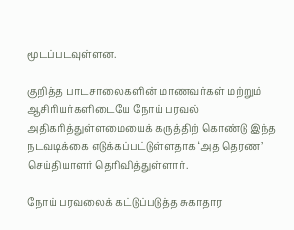மூடப்படவுள்ளன.

குறித்த பாடசாலைகளின் மாணவர்கள் மற்றும் ஆசிரியர்களிடையே நோய் பரவல் அதிகரித்துள்ளமையைக் கருத்திற் கொண்டு இந்த நடவடிக்கை எடுக்கப்பட்டுள்ளதாக ‘அத தெரண’ செய்தியாளர் தெரிவித்துள்ளார்.

நோய் பரவலைக் கட்டுப்படுத்த சுகாதார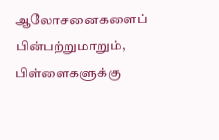ஆலோசனைகளைப் பின்பற்றுமாறும், பிள்ளைகளுக்கு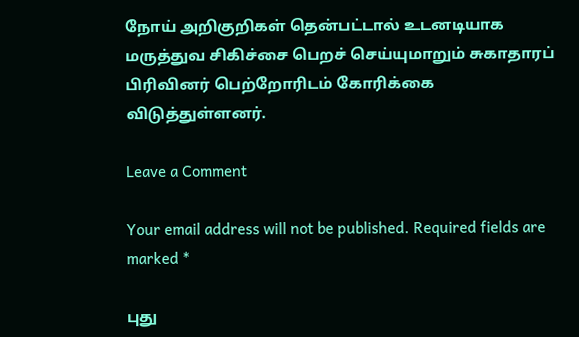நோய் அறிகுறிகள் தென்பட்டால் உடனடியாக மருத்துவ சிகிச்சை பெறச் செய்யுமாறும் சுகாதாரப் பிரிவினர் பெற்றோரிடம் கோரிக்கை விடுத்துள்ளனர்.

Leave a Comment

Your email address will not be published. Required fields are marked *

புது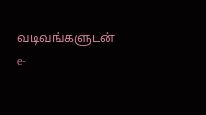வடிவங்களுடன் e-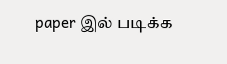paper இல் படிக்க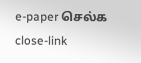e-paper செல்க
close-link